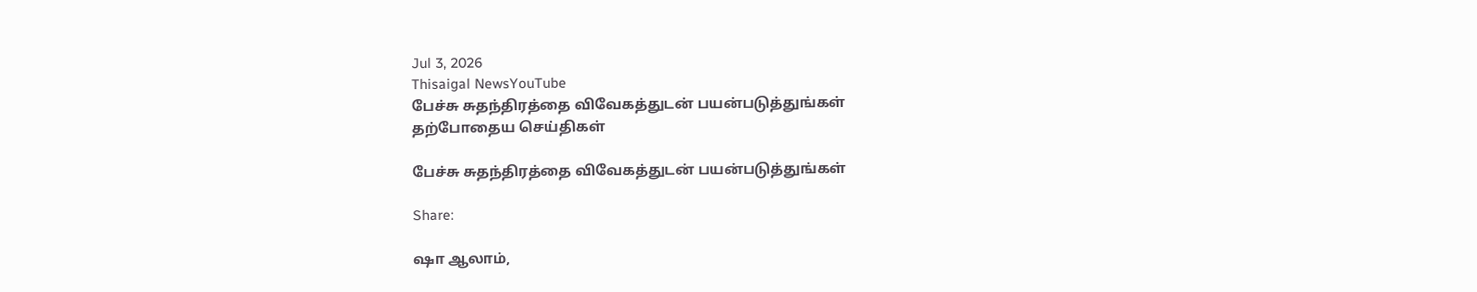Jul 3, 2026
Thisaigal NewsYouTube
பேச்சு சுதந்திரத்தை விவேகத்துடன் பயன்படுத்துங்கள்
தற்போதைய செய்திகள்

பேச்சு சுதந்திரத்தை விவேகத்துடன் பயன்படுத்துங்கள்

Share:

ஷா ஆலாம்,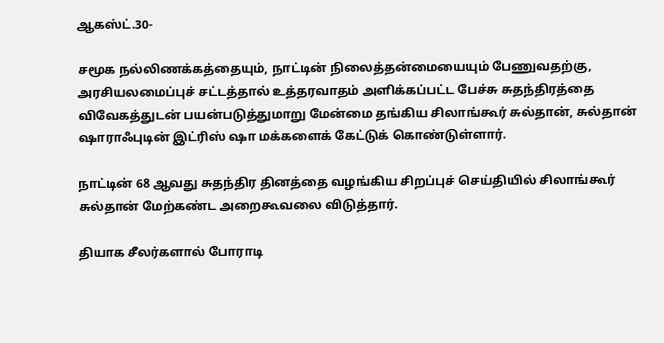ஆகஸ்ட்.30-

சமூக நல்லிணக்கத்தையும், நாட்டின் நிலைத்தன்மையையும் பேணுவதற்கு, அரசியலமைப்புச் சட்டத்தால் உத்தரவாதம் அளிக்கப்பட்ட பேச்சு சுதந்திரத்தை விவேகத்துடன் பயன்படுத்துமாறு மேன்மை தங்கிய சிலாங்கூர் சுல்தான், சுல்தான் ஷாராஃபுடின் இட்ரிஸ் ஷா மக்களைக் கேட்டுக் கொண்டுள்ளார்.

நாட்டின் 68 ஆவது சுதந்திர தினத்தை வழங்கிய சிறப்புச் செய்தியில் சிலாங்கூர் சுல்தான் மேற்கண்ட அறைகூவலை விடுத்தார்.

தியாக சீலர்களால் போராடி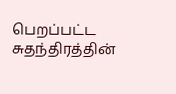பெறப்பட்ட சுதந்திரத்தின்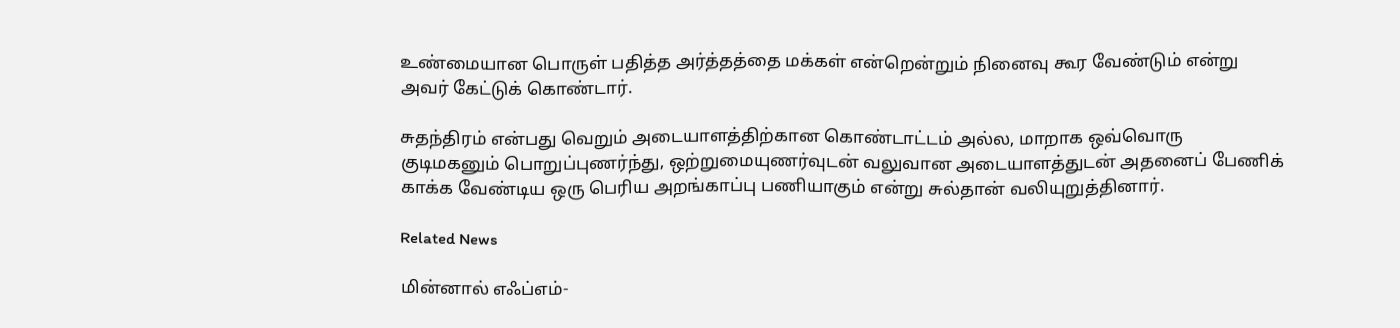உண்மையான பொருள் பதித்த அர்த்தத்தை மக்கள் என்றென்றும் நினைவு கூர வேண்டும் என்று அவர் கேட்டுக் கொண்டார்.

சுதந்திரம் என்பது வெறும் அடையாளத்திற்கான கொண்டாட்டம் அல்ல, மாறாக ஒவ்வொரு குடிமகனும் பொறுப்புணர்ந்து, ஒற்றுமையுணர்வுடன் வலுவான அடையாளத்துடன் அதனைப் பேணிக் காக்க வேண்டிய ஒரு பெரிய அறங்காப்பு பணியாகும் என்று சுல்தான் வலியுறுத்தினார்.

Related News

மின்னால் எஃப்எம்-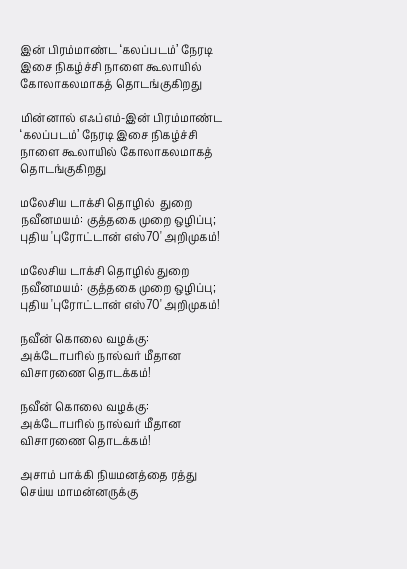இன் பிரம்மாண்ட ‘கலப்படம்’ நேரடி இசை நிகழ்ச்சி நாளை கூலாயில்  கோலாகலமாகத் தொடங்குகிறது

மின்னால் எஃப்எம்-இன் பிரம்மாண்ட ‘கலப்படம்’ நேரடி இசை நிகழ்ச்சி நாளை கூலாயில் கோலாகலமாகத் தொடங்குகிறது

மலேசிய டாக்சி தொழில்  துறை நவீனமயம்: குத்தகை முறை ஒழிப்பு; புதிய 'புரோட்டான் எஸ்70' அறிமுகம்!

மலேசிய டாக்சி தொழில் துறை நவீனமயம்: குத்தகை முறை ஒழிப்பு; புதிய 'புரோட்டான் எஸ்70' அறிமுகம்!

நவீன் கொலை வழக்கு: அக்டோபரில் நால்வர் மீதான விசாரணை தொடக்கம்!

நவீன் கொலை வழக்கு: அக்டோபரில் நால்வர் மீதான விசாரணை தொடக்கம்!

அசாம் பாக்கி நியமனத்தை ரத்து செய்ய மாமன்னருக்கு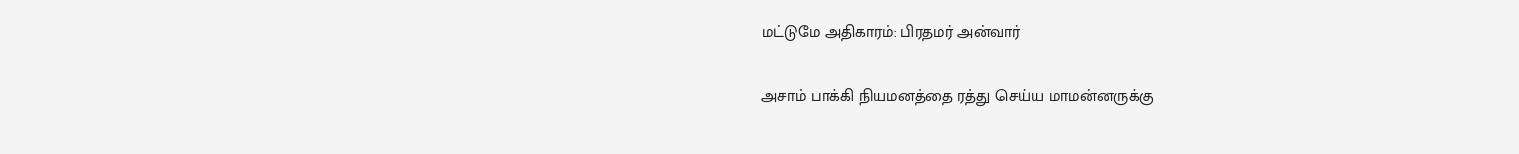மட்டுமே அதிகாரம்: பிரதமர் அன்வார்

அசாம் பாக்கி நியமனத்தை ரத்து செய்ய மாமன்னருக்கு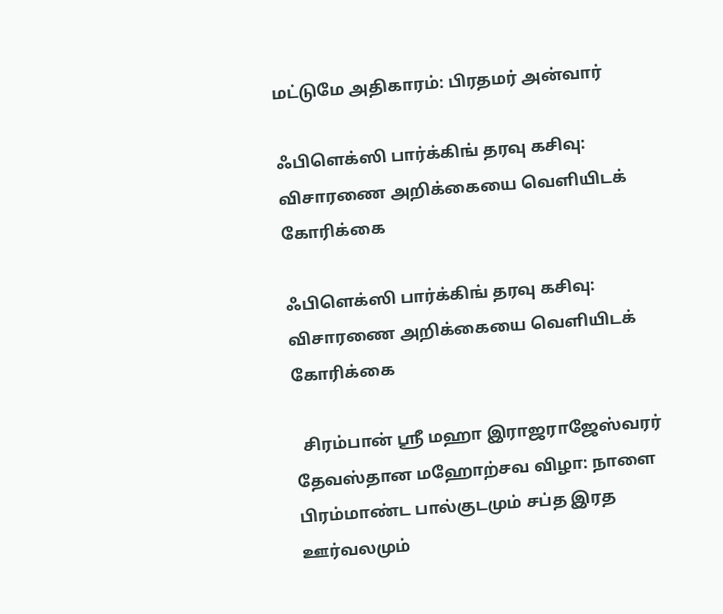மட்டுமே அதிகாரம்: பிரதமர் அன்வார்

ஃபிளெக்ஸி பார்க்கிங் தரவு கசிவு: விசாரணை அறிக்கையை வெளியிடக் கோரிக்கை

ஃபிளெக்ஸி பார்க்கிங் தரவு கசிவு: விசாரணை அறிக்கையை வெளியிடக் கோரிக்கை

  சிரம்பான் ஸ்ரீ மஹா இராஜராஜேஸ்வரர் தேவஸ்தான மஹோற்சவ விழா: நாளை பிரம்மாண்ட பால்குடமும் சப்த இரத ஊர்வலமும்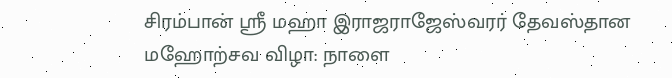சிரம்பான் ஸ்ரீ மஹா இராஜராஜேஸ்வரர் தேவஸ்தான மஹோற்சவ விழா: நாளை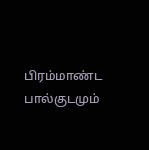பிரம்மாண்ட பால்குடமும்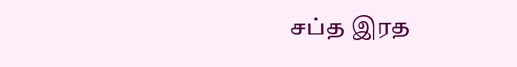சப்த இரத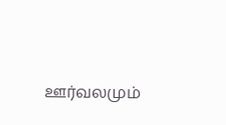ஊர்வலமும்